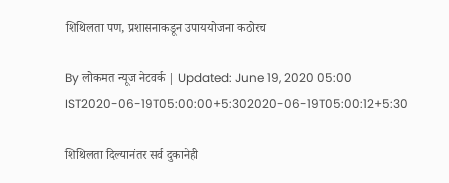शिथिलता पण, प्रशासनाकडून उपाययोजना कठोरच

By लोकमत न्यूज नेटवर्क | Updated: June 19, 2020 05:00 IST2020-06-19T05:00:00+5:302020-06-19T05:00:12+5:30

शिथिलता दिल्यानंतर सर्व दुकानेही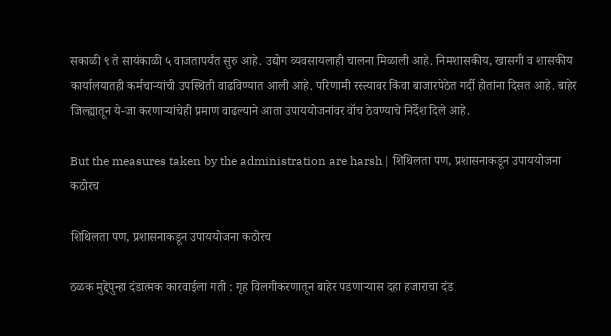सकाळी ९ ते सायंकाळी ५ वाजतापर्यंत सुरु आहे. उद्योग व्यवसायलाही चालना मिळाली आहे. निमशासकीय, खासगी व शासकीय कार्यालयातही कर्मचाऱ्यांची उपस्थिती वाढविण्यात आली आहे. परिणामी रस्त्यावर किंवा बाजारपेठेत गर्दी होतांना दिसत आहे. बाहेर जिल्ह्यातून ये-जा करणाऱ्यांचेही प्रमाण वाढल्याने आता उपाययोजनांवर वॉच ठेवण्याचे निर्देश दिले आहे.

But the measures taken by the administration are harsh | शिथिलता पण, प्रशासनाकडून उपाययोजना कठोरच

शिथिलता पण, प्रशासनाकडून उपाययोजना कठोरच

ठळक मुद्देपुन्हा दंडात्मक कारवाईला गती : गृह विलगीकरणातून बाहेर पडणाऱ्यास दहा हजाराचा दंड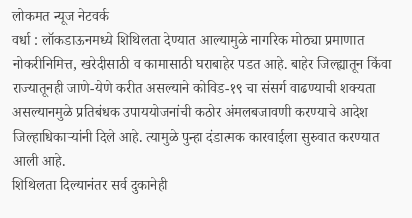लोकमत न्यूज नेटवर्क
वर्धा : लॉकडाऊनमध्ये शिथिलता देण्यात आल्यामुळे नागरिक मोठ्या प्रमाणात नोकरीनिमित्त, खरेदीसाठी व कामासाठी घराबाहेर पडत आहे. बाहेर जिल्ह्यातून किंवा राज्यातूनही जाणे-येणे करीत असल्याने कोविड-१९ चा संसर्ग वाढण्याची शक्यता असल्यानमुळे प्रतिबंधक उपाययोजनांची कठोर अंमलबजावणी करण्याचे आदेश जिल्हाधिकाऱ्यांनी दिले आहे. त्यामुळे पुन्हा दंडात्मक कारवाईला सुरुवात करण्यात आली आहे.
शिथिलता दिल्यानंतर सर्व दुकानेही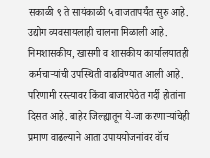सकाळी ९ ते सायंकाळी ५ वाजतापर्यंत सुरु आहे. उद्योग व्यवसायलाही चालना मिळाली आहे. निमशासकीय, खासगी व शासकीय कार्यालयातही कर्मचाऱ्यांची उपस्थिती वाढविण्यात आली आहे. परिणामी रस्त्यावर किंवा बाजारपेठेत गर्दी होतांना दिसत आहे. बाहेर जिल्ह्यातून ये-जा करणाऱ्यांचेही प्रमाण वाढल्याने आता उपाययोजनांवर वॉच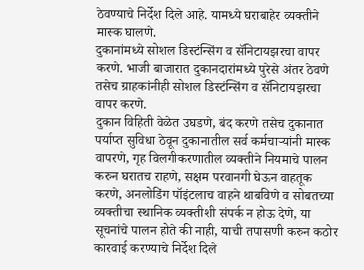ठेवण्याचे निर्देश दिले आहे. यामध्ये घराबाहेर व्यक्तीने मास्क घालणे.
दुकानांमध्ये सोशल डिस्टंन्सिंग व सॅनिटायझरचा वापर करणे. भाजी बाजारात दुकानदारांमध्ये पुरेसे अंतर ठेवणे तसेच ग्राहकांनीही सोशल डिस्टंन्सिंग व सॅनिटायझरचा वापर करणे.
दुकान विहिती वेळेत उघडणे, बंद करणे तसेच दुकानात पर्याप्त सुविधा ठेवून दुकानातील सर्व कर्मचाऱ्यांनी मास्क वापरणे, गृह विलगीकरणातील व्यक्तीने नियमाचे पालन करुन घरातच राहणे, सक्षम परवानगी घेऊन वाहतूक करणे, अनलोडिंग पॉइंटलाच वाहने थाबविणे व सोबतच्या व्यक्तीचा स्थानिक व्यक्तीशी संपर्क न होऊ देणे, या सूचनांचे पालन होते की नाही, याची तपासणी करुन कठोर कारवाई करण्याचे निर्देश दिले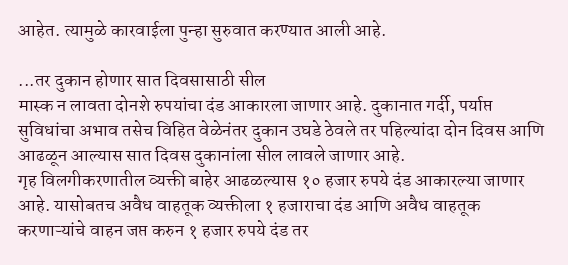आहेत. त्यामुळे कारवाईला पुन्हा सुरुवात करण्यात आली आहे.

...तर दुकान होणार सात दिवसासाठी सील
मास्क न लावता दोनशे रुपयांचा दंड आकारला जाणार आहे. दुकानात गर्दी, पर्याप्त सुविधांचा अभाव तसेच विहित वेळेनंतर दुकान उघडे ठेवले तर पहिल्यांदा दोन दिवस आणि आढळून आल्यास सात दिवस दुकानांला सील लावले जाणार आहे.
गृह विलगीकरणातील व्यक्ती बाहेर आढळल्यास १० हजार रुपये दंड आकारल्या जाणार आहे. यासोबतच अवैध वाहतूक व्यक्तीला १ हजाराचा दंड आणि अवैध वाहतूक करणाऱ्यांचे वाहन जप्त करुन १ हजार रुपये दंड तर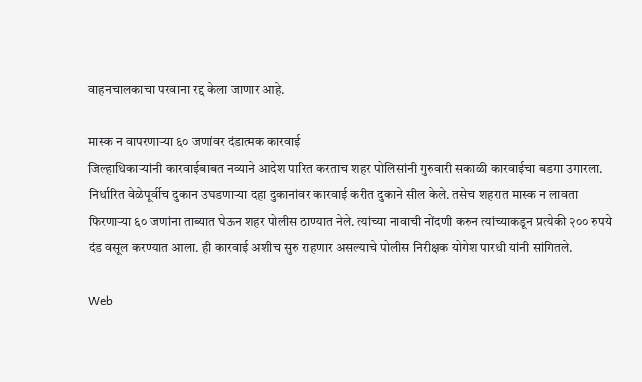वाहनचालकाचा परवाना रद्द केला जाणार आहे.

मास्क न वापरणाऱ्या ६० जणांवर दंडात्मक कारवाई
जिल्हाधिकाऱ्यांनी कारवाईबाबत नव्याने आदेश पारित करताच शहर पोलिसांनी गुरुवारी सकाळी कारवाईचा बडगा उगारला. निर्धारित वेळेपूर्वीच दुकान उघडणाऱ्या दहा दुकानांवर कारवाई करीत दुकाने सील केले. तसेच शहरात मास्क न लावता फिरणाऱ्या ६० जणांना ताब्यात घेऊन शहर पोलीस ठाण्यात नेले. त्यांच्या नावाची नोंदणी करुन त्यांच्याकडून प्रत्येकी २०० रुपये दंड वसूल करण्यात आला. ही कारवाई अशीच सुरु राहणार असल्याचे पोलीस निरीक्षक योगेश पारधी यांनी सांगितले.

Web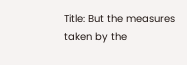Title: But the measures taken by the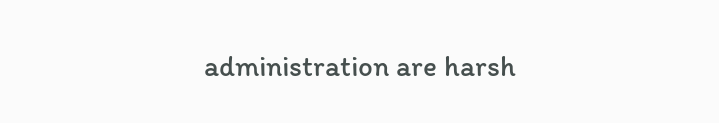administration are harsh